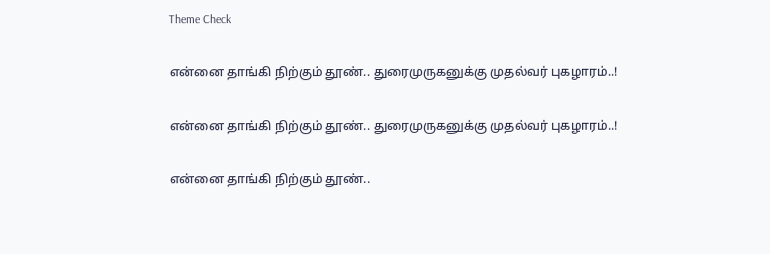Theme Check

என்னை தாங்கி நிற்கும் தூண்.. துரைமுருகனுக்கு முதல்வர் புகழாரம்..!

என்னை தாங்கி நிற்கும் தூண்.. துரைமுருகனுக்கு முதல்வர் புகழாரம்..!

என்னை தாங்கி நிற்கும் தூண்..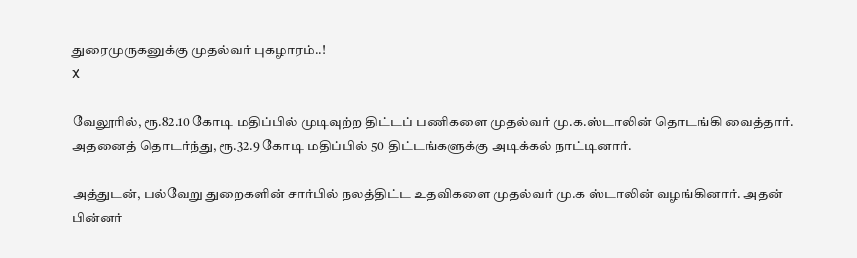துரைமுருகனுக்கு முதல்வர் புகழாரம்..!
X

வேலூரில், ரூ.82.10 கோடி மதிப்பில் முடிவுற்ற திட்டப் பணிகளை முதல்வர் மு.க.ஸ்டாலின் தொடங்கி வைத்தார். அதனைத் தொடர்ந்து, ரூ.32.9 கோடி மதிப்பில் 50 திட்டங்களுக்கு அடிக்கல் நாட்டினார்.

அத்துடன், பல்வேறு துறைகளின் சார்பில் நலத்திட்ட உதவிகளை முதல்வர் மு.க ஸ்டாலின் வழங்கினார். அதன் பின்னர்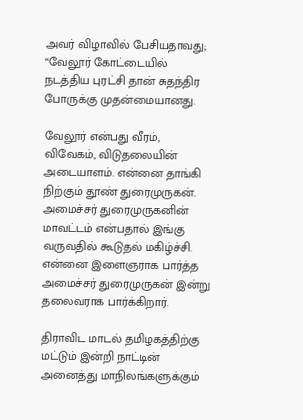அவர் விழாவில் பேசியதாவது; “வேலூர் கோட்டையில் நடத்திய புரட்சி தான் சுதந்திர போருக்கு முதன்மையானது.

வேலூர் என்பது வீரம், விவேகம், விடுதலையின் அடையாளம். என்னை தாங்கி நிற்கும் தூண் துரைமுருகன். அமைச்சர் துரைமுருகனின் மாவட்டம் என்பதால் இங்கு வருவதில் கூடுதல் மகிழ்ச்சி. என்னை இளைஞராக பார்த்த அமைச்சர் துரைமுருகன் இன்று தலைவராக பார்க்கிறார்.

திராவிட மாடல் தமிழகத்திற்கு மட்டும் இன்றி நாட்டின் அனைத்து மாநிலங்களுக்கும்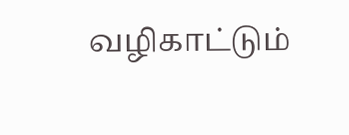வழிகாட்டும்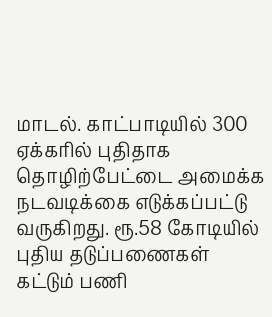மாடல். காட்பாடியில் 300 ஏக்கரில் புதிதாக தொழிற்பேட்டை அமைக்க நடவடிக்கை எடுக்கப்பட்டு வருகிறது. ரூ.58 கோடியில் புதிய தடுப்பணைகள் கட்டும் பணி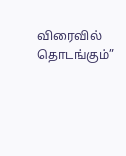விரைவில் தொடங்கும்”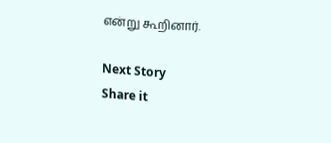என்று கூறினார்.

Next Story
Share it